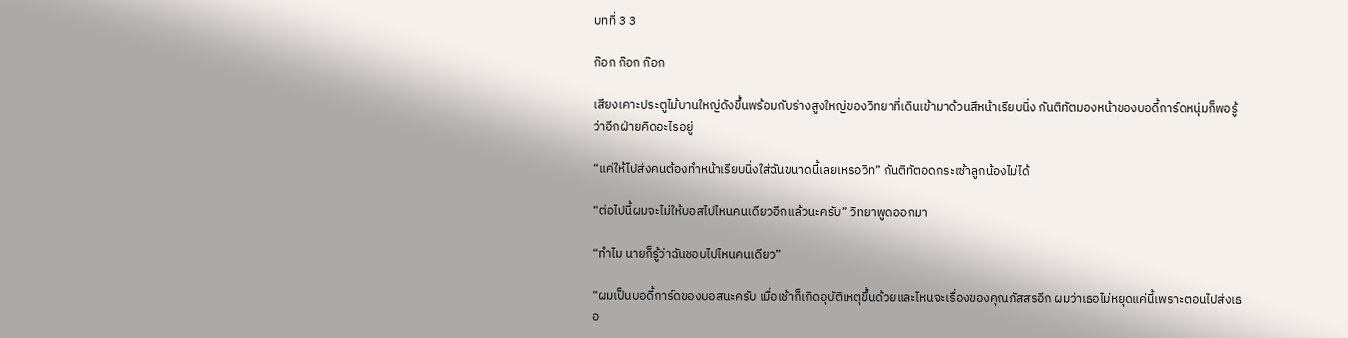บทที่ 3 3

ก๊อก ก๊อก ก๊อก

เสียงเคาะประตูไม้บานใหญ่ดังขึ้นพร้อมกับร่างสูงใหญ่ของวิทยาที่เดินเข้ามาด้วนสีหน้าเรียบนิ่ง กันติทัตมองหน้าของบอดี้การ์ดหนุ่มก็พอรู้ว่าอีกฝ่ายคิดอะไรอยู่

“แค่ให้ไปส่งคนต้องทำหน้าเรียบนิ่งใส่ฉันขนาดนี้เลยเหรอวิท” กันติทัตอดกระเซ้าลูกน้องไม่ได้

“ต่อไปนี้ผมจะไม่ให้บอสไปไหนคนเดียวอีกแล้วนะครับ” วิทยาพูดออกมา

“ทำไม นายก็รู้ว่าฉันชอบไปไหนคนเดียว”

“ผมเป็นบอดี้การ์ดของบอสนะครับ เมื่อเช้าก็เกิดอุบัติเหตุขึ้นด้วยและไหนจะเรื่องของคุณภัสสรอีก ผมว่าเธอไม่หยุดแค่นี้เพราะตอนไปส่งเธอ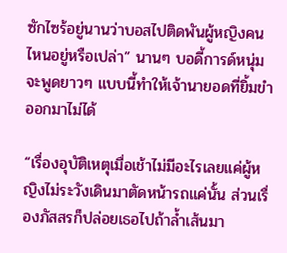ซักไซร้อยู่นานว่าบอสไปติดพันผู้หญิงคนไหนอยู่หรือเปล่า” นานๆ บอดี้การด์หนุ่มจะพูดยาวๆ แบบนี้ทำให้เจ้านายอดที่ยิ้มขำออกมาไม่ได้

“เรื่องอุบัติเหตุเมื่อเช้าไม่มีอะไรเลยแค่ผู้หญิงไม่ระวังเดินมาตัดหน้ารถแค่นั้น ส่วนเรื่องภัสสรก็ปล่อยเธอไปถ้าล้ำเส้นมา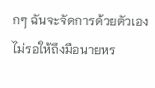กๆ ฉันจะจัดการด้วยตัวเองไม่รอให้ถึงมือนายหร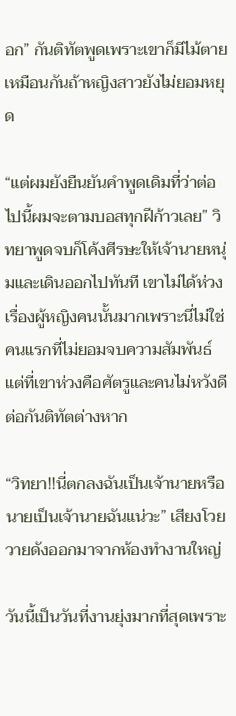อก” กันติทัตพูดเพราะเขาก็มีไม้ตายเหมือนกันถ้าหญิงสาวยังไม่ยอมหยุด

“แต่ผมยังยืนยันคำพูดเดิมที่ว่าต่อไปนี้ผมจะตามบอสทุกฝีก้าวเลย” วิทยาพูดจบก็โค้งศีรษะให้เจ้านายหนุ่มและเดินออกไปทันที เขาไม่ได้ห่วงเรื่องผู้หญิงคนนั้นมากเพราะนี่ไม่ใช่คนแรกที่ไม่ยอมจบความสัมพันธ์ แต่ที่เขาห่วงคือศัตรูและคนไม่หวังดีต่อกันติทัตต่างหาก

“วิทยา!!นี่ตกลงฉันเป็นเจ้านายหรือนายเป็นเจ้านายฉันแน่วะ” เสียงโวยวายดังออกมาจากห้องทำงานใหญ่

วันนี้เป็นวันที่งานยุ่งมากที่สุดเพราะ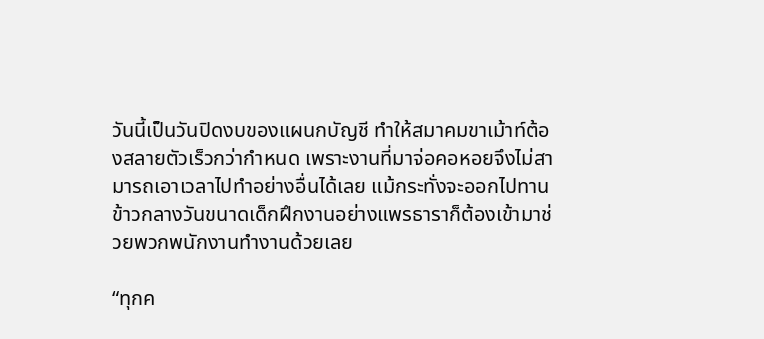วันนี้เป็นวันปิดงบของแผนกบัญชี ทำให้สมาคมขาเม้าท์ต้องสลายตัวเร็วกว่ากำหนด เพราะงานที่มาจ่อคอหอยจึงไม่สามารถเอาเวลาไปทำอย่างอื่นได้เลย แม้กระทั่งจะออกไปทานข้าวกลางวันขนาดเด็กฝึกงานอย่างแพรธาราก็ต้องเข้ามาช่วยพวกพนักงานทำงานด้วยเลย

“ทุกค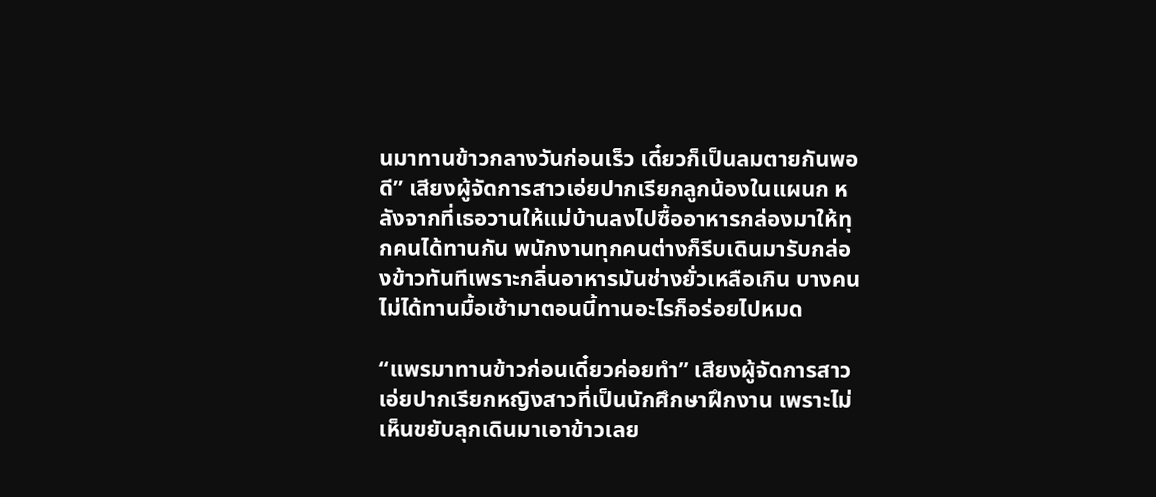นมาทานข้าวกลางวันก่อนเร็ว เดี๋ยวก็เป็นลมตายกันพอดี” เสียงผู้จัดการสาวเอ่ยปากเรียกลูกน้องในแผนก หลังจากที่เธอวานให้แม่บ้านลงไปซื้ออาหารกล่องมาให้ทุกคนได้ทานกัน พนักงานทุกคนต่างก็รีบเดินมารับกล่องข้าวทันทีเพราะกลิ่นอาหารมันช่างยั่วเหลือเกิน บางคนไม่ได้ทานมื้อเช้ามาตอนนี้ทานอะไรก็อร่อยไปหมด

“แพรมาทานข้าวก่อนเดี๋ยวค่อยทำ” เสียงผู้จัดการสาวเอ่ยปากเรียกหญิงสาวที่เป็นนักศึกษาฝึกงาน เพราะไม่เห็นขยับลุกเดินมาเอาข้าวเลย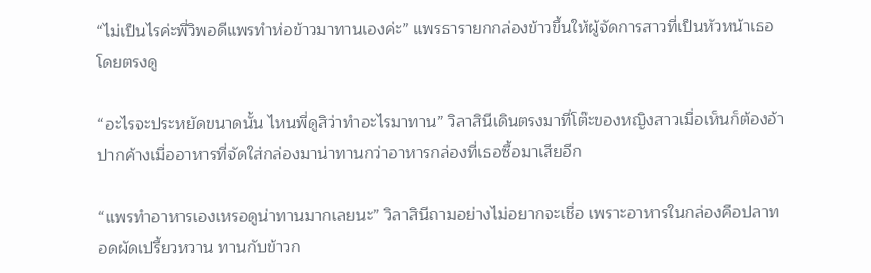“ไม่เป็นไรค่ะพี่วิพอดีแพรทำห่อข้าวมาทานเองค่ะ” แพรธารายกกล่องข้าวขึ้นให้ผู้จัดการสาวที่เป็นหัวหน้าเธอโดยตรงดู

“อะไรจะประหยัดขนาดนั้น ไหนพี่ดูสิว่าทำอะไรมาทาน” วิลาสินีเดินตรงมาที่โต๊ะของหญิงสาวเมื่อเห็นก็ต้องอ้าปากค้างเมื่ออาหารที่จัดใส่กล่องมาน่าทานกว่าอาหารกล่องที่เธอซื้อมาเสียอีก

“แพรทำอาหารเองเหรอดูน่าทานมากเลยนะ” วิลาสินีถามอย่างไม่อยากจะเชื่อ เพราะอาหารในกล่องคือปลาทอดผัดเปรี้ยวหวาน ทานกับข้าวก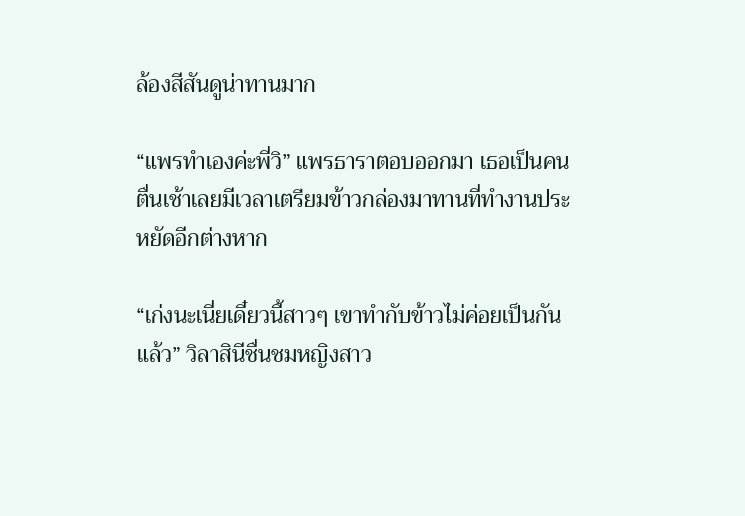ล้องสีสันดูน่าทานมาก

“แพรทำเองค่ะพี่วิ” แพรธาราตอบออกมา เธอเป็นคนตื่นเช้าเลยมีเวลาเตรียมข้าวกล่องมาทานที่ทำงานประหยัดอีกต่างหาก

“เก่งนะเนี่ยเดี๋ยวนี้สาวๆ เขาทำกับข้าวไม่ค่อยเป็นกันแล้ว” วิลาสินีชื่นชมหญิงสาว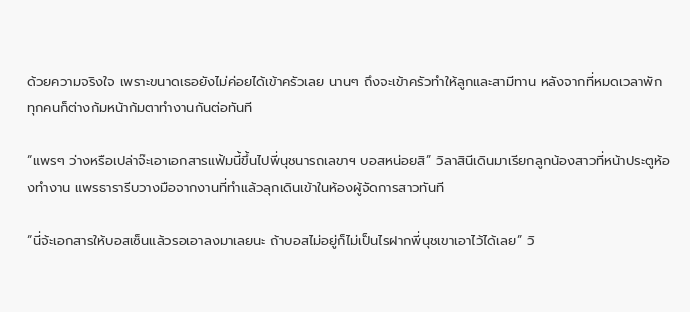ด้วยความจริงใจ เพราะขนาดเธอยังไม่ค่อยได้เข้าครัวเลย นานๆ ถึงจะเข้าครัวทำให้ลูกและสามีทาน หลังจากที่หมดเวลาพักทุกคนก็ต่างก้มหน้าก้มตาทำงานกันต่อทันที

“แพรๆ ว่างหรือเปล่าจ๊ะเอาเอกสารแฟ้มนี้ขึ้นไปพี่นุชนารถเลขาฯ บอสหน่อยสิ” วิลาสินีเดินมาเรียกลูกน้องสาวที่หน้าประตูห้องทำงาน แพรธารารีบวางมือจากงานที่ทำแล้วลุกเดินเข้าในห้องผู้จัดการสาวทันที

“นี่จ้ะเอกสารให้บอสเซ็นแล้วรอเอาลงมาเลยนะ ถ้าบอสไม่อยู่ก็ไม่เป็นไรฝากพี่นุชเขาเอาไว้ได้เลย” วิ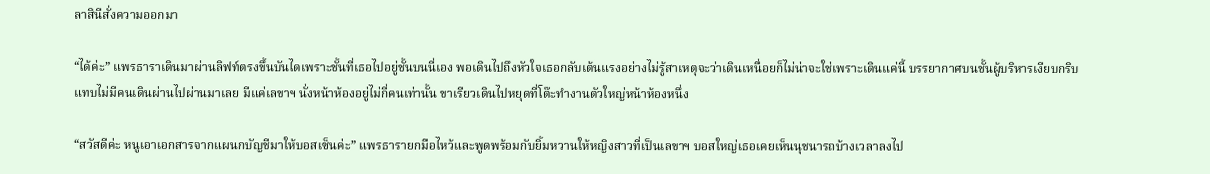ลาสินีสั่งความออกมา

“ได้ค่ะ” แพรธาราเดินมาผ่านลิฟท์ตรงขึ้นบันไดเพราะชั้นที่เธอไปอยู่ชั้นบนนี่เอง พอเดินไปถึงหัวใจเธอกลับเต้นแรงอย่างไม่รู้สาเหตุจะว่าเดินเหนื่อยก็ไม่น่าจะใช่เพราะเดินแค่นี้ บรรยากาศบนชั้นผู้บริหารเงียบกริบแทบไม่มีคนเดินผ่านไปผ่านมาเลย มีแค่เลขาฯ นั่งหน้าห้องอยู่ไม่กี่คนเท่านั้น ขาเรียวเดินไปหยุดที่โต๊ะทำงานตัวใหญ่หน้าห้องหนึ่ง

“สวัสดีค่ะ หนูเอาเอกสารจากแผนกบัญชีมาให้บอสเซ็นค่ะ” แพรธารายกมือไหว้และพูดพร้อมกับยิ้มหวานให้หญิงสาวที่เป็นเลขาฯ บอสใหญ่เธอเคยเห็นนุชนารถบ้างเวลาลงไป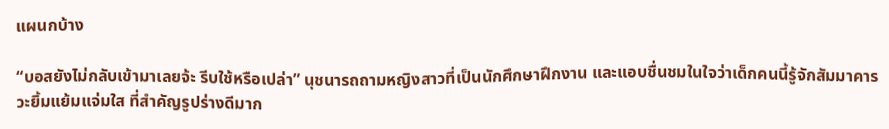แผนกบ้าง

“บอสยังไม่กลับเข้ามาเลยจ้ะ รีบใช้หรือเปล่า” นุชนารถถามหญิงสาวที่เป็นนักศึกษาฝึกงาน และแอบชื่นชมในใจว่าเด็กคนนี้รู้จักสัมมาคารวะยิ้มแย้มแจ่มใส ที่สำคัญรูปร่างดีมาก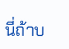นี่ถ้าบ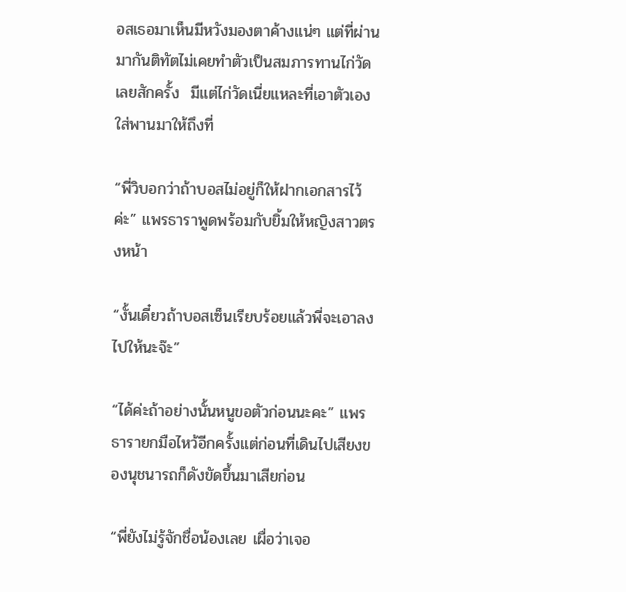อสเธอมาเห็นมีหวังมองตาค้างแน่ๆ แต่ที่ผ่านมากันติทัตไม่เคยทำตัวเป็นสมภารทานไก่วัดเลยสักครั้ง  มีแต่ไก่วัดเนี่ยแหละที่เอาตัวเองใส่พานมาให้ถึงที่

“พี่วิบอกว่าถ้าบอสไม่อยู่ก็ให้ฝากเอกสารไว้ค่ะ” แพรธาราพูดพร้อมกับยิ้มให้หญิงสาวตรงหน้า

“งั้นเดี๋ยวถ้าบอสเซ็นเรียบร้อยแล้วพี่จะเอาลงไปให้นะจ๊ะ”

“ได้ค่ะถ้าอย่างนั้นหนูขอตัวก่อนนะคะ” แพรธารายกมือไหว้อีกครั้งแต่ก่อนที่เดินไปเสียงของนุชนารถก็ดังขัดขึ้นมาเสียก่อน

“พี่ยังไม่รู้จักชื่อน้องเลย เผื่อว่าเจอ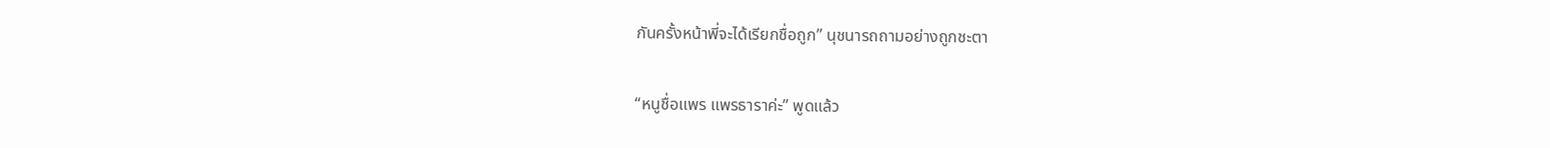กันครั้งหน้าพี่จะได้เรียกชื่อถูก” นุชนารถถามอย่างถูกชะตา

“หนูชื่อแพร แพรธาราค่ะ” พูดแล้ว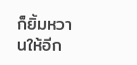ก็ยิ้มหวานให้อีก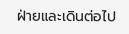ฝ่ายและเดินต่อไป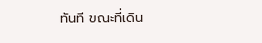ทันที ขณะที่เดิน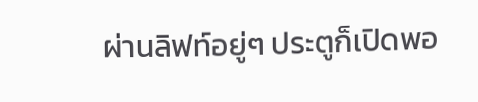ผ่านลิฟท์อยู่ๆ ประตูก็เปิดพอ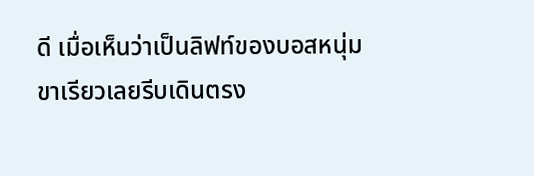ดี เมื่อเห็นว่าเป็นลิฟท์ของบอสหนุ่มขาเรียวเลยรีบเดินตรง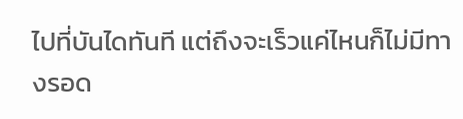ไปที่บันไดทันที แต่ถึงจะเร็วแค่ไหนก็ไม่มีทางรอด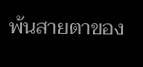พ้นสายตาของ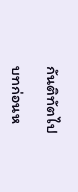กันติทัตไป

บทก่อนห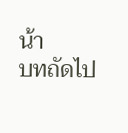น้า
บทถัดไป